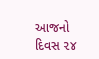આજનો દિવસ ૨૪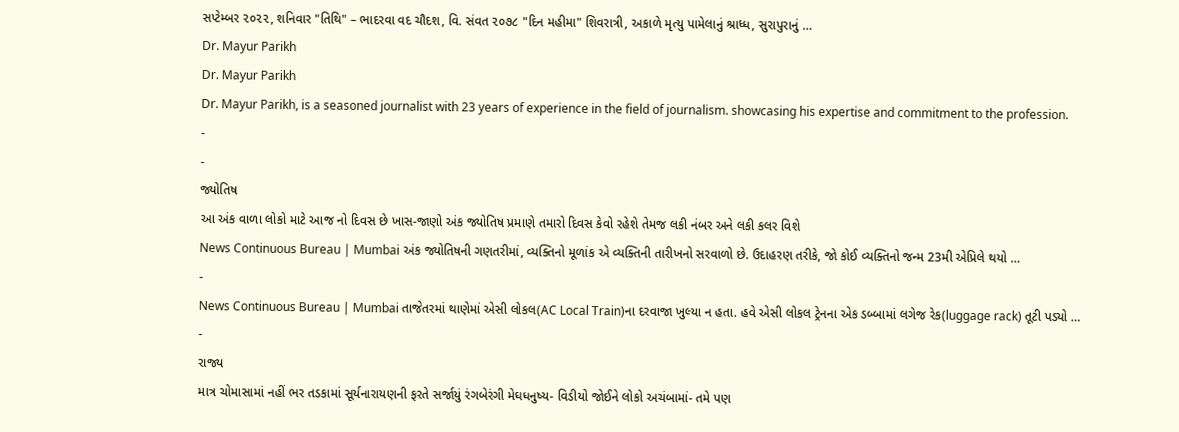સપ્ટેમ્બર ૨૦૨૨, શનિવાર "તિથિ" – ભાદરવા વદ ચૌદશ, વિ. સંવત ૨૦૭૮ "દિન મહીમા" શિવરાત્રી, અકાળે મૃત્યુ પામેલાનું શ્રાધ્ધ, સુરાપુરાનું …
Dr. Mayur Parikh
Dr. Mayur Parikh
Dr. Mayur Parikh, is a seasoned journalist with 23 years of experience in the field of journalism. showcasing his expertise and commitment to the profession.
-
-
જ્યોતિષ
આ અંક વાળા લોકો માટે આજ નો દિવસ છે ખાસ-જાણો અંક જ્યોતિષ પ્રમાણે તમારો દિવસ કેવો રહેશે તેમજ લકી નંબર અને લકી કલર વિશે
News Continuous Bureau | Mumbai અંક જ્યોતિષની ગણતરીમાં, વ્યક્તિનો મૂળાંક એ વ્યક્તિની તારીખનો સરવાળો છે. ઉદાહરણ તરીકે, જો કોઈ વ્યક્તિનો જન્મ 23મી એપ્રિલે થયો …
-
News Continuous Bureau | Mumbai તાજેતરમાં થાણેમાં એસી લોકલ(AC Local Train)ના દરવાજા ખુલ્યા ન હતા. હવે એસી લોકલ ટ્રેનના એક ડબ્બામાં લગેજ રેક(luggage rack) તૂટી પડ્યો …
-
રાજ્ય
માત્ર ચોમાસામાં નહીં ભર તડકામાં સૂર્યનારાયણની ફરતે સર્જાયું રંગબેરંગી મેઘધનુષ્ય- વિડીયો જોઈને લોકો અચંબામાં- તમે પણ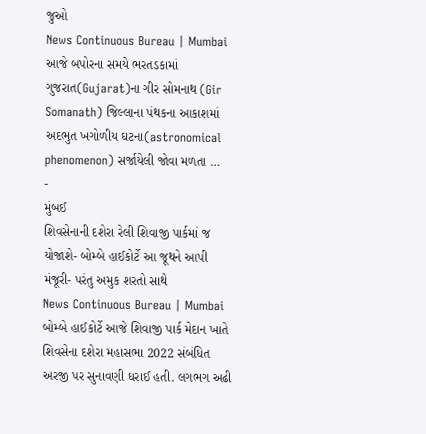જુઓ
News Continuous Bureau | Mumbai આજે બપોરના સમયે ભરતડકામાં ગુજરાત(Gujarat)ના ગીર સોમનાથ (Gir Somanath) જિલ્લાના પંથકના આકાશમાં અદભુત ખગોળીય ઘટના(astronomical phenomenon) સર્જાયેલી જોવા મળતા …
-
મુંબઈ
શિવસેનાની દશેરા રેલી શિવાજી પાર્કમાં જ યોજાશે- બોમ્બે હાઈકોર્ટે આ જૂથને આપી મંજૂરી- પરંતુ અમુક શરતો સાથે
News Continuous Bureau | Mumbai બોમ્બે હાઈકોર્ટે આજે શિવાજી પાર્ક મેદાન ખાતે શિવસેના દશેરા મહાસભા 2022 સંબંધિત અરજી પર સુનાવણી ધરાઈ હતી. લગભગ અઢી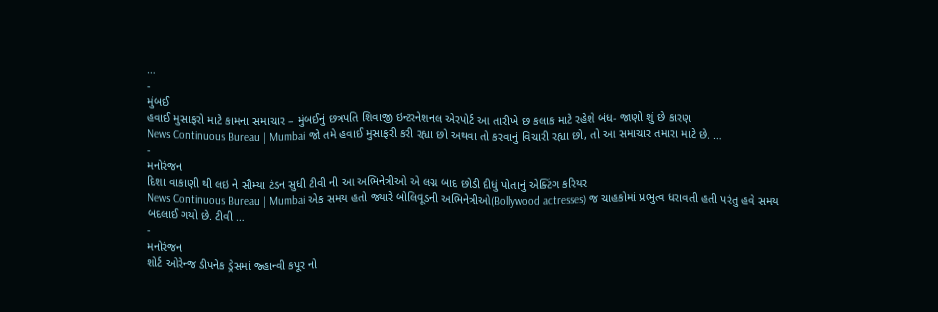…
-
મુંબઈ
હવાઈ મુસાફરો માટે કામના સમાચાર – મુંબઈનું છત્રપતિ શિવાજી ઇન્ટરનેશનલ એરપોર્ટ આ તારીખે છ કલાક માટે રહેશે બંધ- જાણો શું છે કારણ
News Continuous Bureau | Mumbai જો તમે હવાઈ મુસાફરી કરી રહ્યા છો અથવા તો કરવાનું વિચારી રહ્યા છો, તો આ સમાચાર તમારા માટે છે. …
-
મનોરંજન
દિશા વાકાણી થી લઇ ને સૌમ્યા ટંડન સુધી ટીવી ની આ અભિનેત્રીઓ એ લગ્ન બાદ છોડી દીધું પોતાનું એક્ટિંગ કરિયર
News Continuous Bureau | Mumbai એક સમય હતો જ્યારે બોલિવૂડની અભિનેત્રીઓ(Bollywood actresses) જ ચાહકોમાં પ્રભુત્વ ધરાવતી હતી પરંતુ હવે સમય બદલાઈ ગયો છે. ટીવી …
-
મનોરંજન
શોર્ટ ઓરેન્જ ડીપનેક ડ્રેસમાં જ્હાન્વી કપૂર નો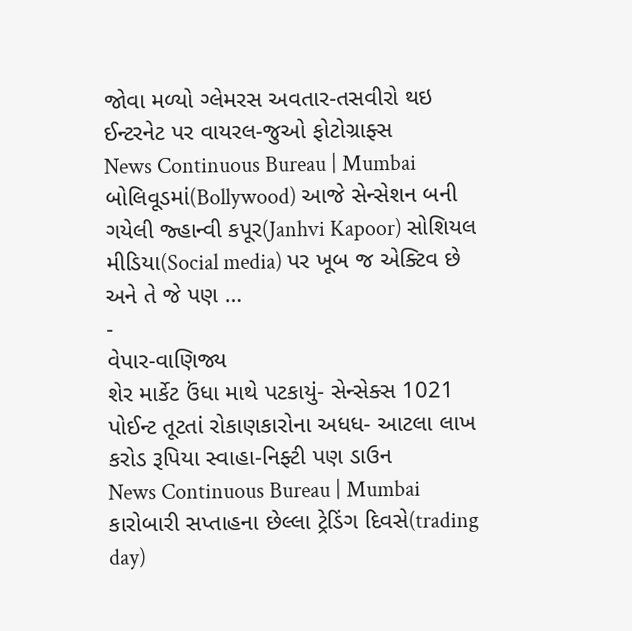જોવા મળ્યો ગ્લેમરસ અવતાર-તસવીરો થઇ ઈન્ટરનેટ પર વાયરલ-જુઓ ફોટોગ્રાફ્સ
News Continuous Bureau | Mumbai બોલિવૂડમાં(Bollywood) આજે સેન્સેશન બની ગયેલી જ્હાન્વી કપૂર(Janhvi Kapoor) સોશિયલ મીડિયા(Social media) પર ખૂબ જ એક્ટિવ છે અને તે જે પણ …
-
વેપાર-વાણિજ્ય
શેર માર્કેટ ઉંધા માથે પટકાયું- સેન્સેક્સ 1021 પોઈન્ટ તૂટતાં રોકાણકારોના અધધ- આટલા લાખ કરોડ રૂપિયા સ્વાહા-નિફ્ટી પણ ડાઉન
News Continuous Bureau | Mumbai કારોબારી સપ્તાહના છેલ્લા ટ્રેડિંગ દિવસે(trading day)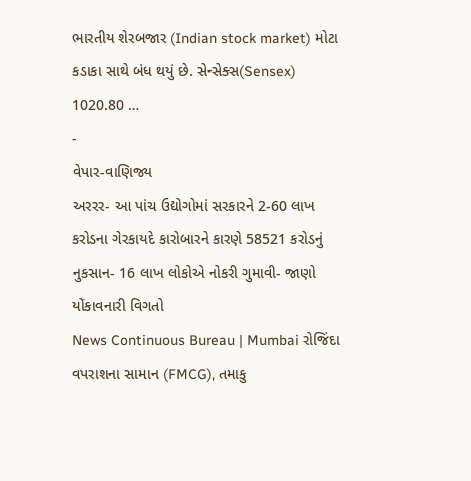ભારતીય શેરબજાર (Indian stock market) મોટા કડાકા સાથે બંધ થયું છે. સેન્સેક્સ(Sensex) 1020.80 …
-
વેપાર-વાણિજ્ય
અરરર- આ પાંચ ઉદ્યોગોમાં સરકારને 2-60 લાખ કરોડના ગેરકાયદે કારોબારને કારણે 58521 કરોડનું નુકસાન- 16 લાખ લોકોએ નોકરી ગુમાવી- જાણો યોંકાવનારી વિગતો
News Continuous Bureau | Mumbai રોજિંદા વપરાશના સામાન (FMCG), તમાકુ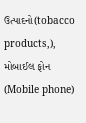ઉત્પાદનો(tobacco products,), મોબાઈલ ફોન (Mobile phone)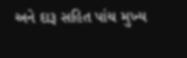અને દારૂ સહિત પાંચ મુખ્ય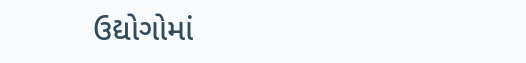ઉદ્યોગોમાં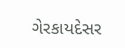ગેરકાયદેસર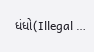ધંધો(Illegal …